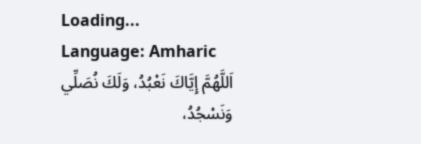Loading...
Language: Amharic
اَللَّهُمَّ إِيَّاكَ نَعْبُدُ، وَلَكَ نُصَلِّي وَنَسْجُدُ،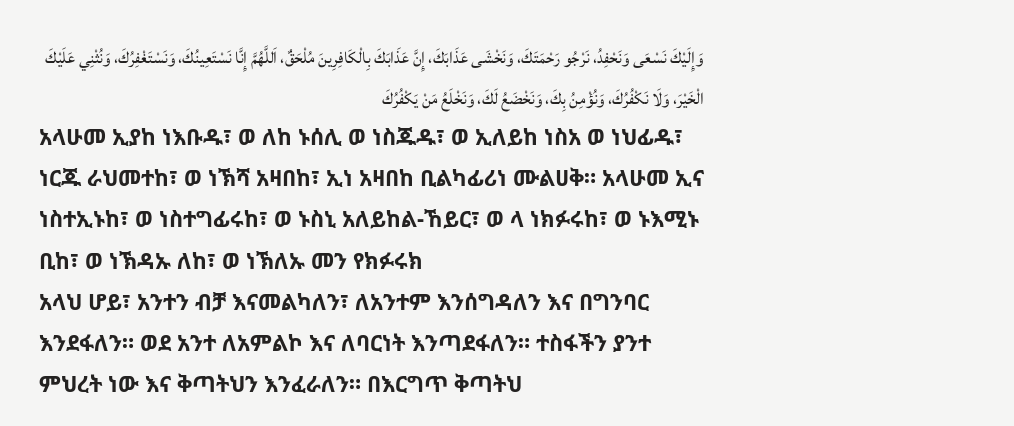وَإِلَيْكَ نَسْعَى وَنَحْفِدُ، نَرْجُو رَحْمَتَكَ، وَنَخْشَى عَذَابَكَ، إِنَّ عَذَابَكَ بِالْكَافِرِينَ مُلْحَقٌ، اَللَّهُمَّ إِنَّا نَسْتَعِينُكَ، وَنَسْتَغْفِرُكَ، وَنُثْنِي عَلَيْكَ الْخَيْرَ، وَلَا نَكْفُرُكَ، وَنُؤْمِنُ بِكَ، وَنَخْضَعُ لَكَ، وَنَخْلَعُ مَنْ يَكْفُرُكَ
አላሁመ ኢያከ ነእቡዱ፣ ወ ለከ ኑሰሊ ወ ነስጁዱ፣ ወ ኢለይከ ነስአ ወ ነህፊዱ፣ ነርጁ ራህመተከ፣ ወ ነኽሻ አዛበከ፣ ኢነ አዛበከ ቢልካፊሪነ ሙልሀቅ። አላሁመ ኢና ነስተኢኑከ፣ ወ ነስተግፊሩከ፣ ወ ኑስኒ አለይከል-ኸይር፣ ወ ላ ነክፉሩከ፣ ወ ኑእሚኑ ቢከ፣ ወ ነኽዳኡ ለከ፣ ወ ነኽለኡ መን የክፉሩክ
አላህ ሆይ፣ አንተን ብቻ እናመልካለን፣ ለአንተም እንሰግዳለን እና በግንባር እንደፋለን። ወደ አንተ ለአምልኮ እና ለባርነት እንጣደፋለን። ተስፋችን ያንተ ምህረት ነው እና ቅጣትህን እንፈራለን። በእርግጥ ቅጣትህ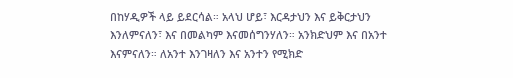በከሃዲዎች ላይ ይደርሳል። አላህ ሆይ፣ እርዳታህን እና ይቅርታህን እንለምናለን፣ እና በመልካም እናመሰግንሃለን። አንክድህም እና በአንተ እናምናለን። ለአንተ እንገዛለን እና አንተን የሚክድ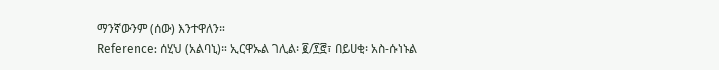ማንኛውንም (ሰው) እንተዋለን።
Reference: ሰሂህ (አልባኒ)። ኢርዋኡል ገሊል፡ ፪/፻፸፣ በይሀቂ፡ አስ-ሱነኑል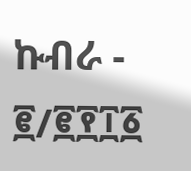ኩብራ - ፪/፪፻፲፩